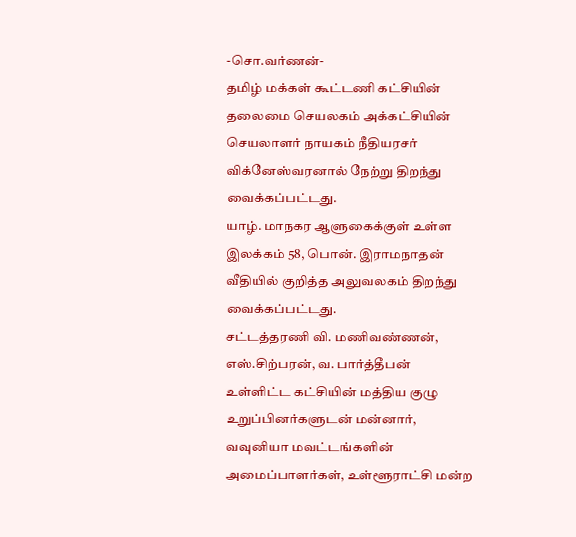-சொ.வர்ணன்-
தமிழ் மக்கள் கூட்டணி கட்சியின் தலைமை செயலகம் அக்கட்சியின் செயலாளர் நாயகம் நீதியரசர் விக்னேஸ்வரனால் நேற்று திறந்து வைக்கப்பட்டது.
யாழ். மாநகர ஆளுகைக்குள் உள்ள இலக்கம் 58, பொன். இராமநாதன் வீதியில் குறித்த அலுவலகம் திறந்து வைக்கப்பட்டது.
சட்டத்தரணி வி. மணிவண்ணன், எஸ்.சிற்பரன், வ. பார்த்தீபன் உள்ளிட்ட கட்சியின் மத்திய குழு உறுப்பினர்களுடன் மன்னார், வவுனியா மவட்டங்களின் அமைப்பாளர்கள், உள்ளூராட்சி மன்ற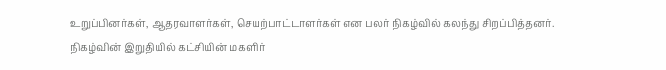உறுப்பினர்கள், ஆதரவாளர்கள், செயற்பாட்டாளர்கள் என பலர் நிகழ்வில் கலந்து சிறப்பித்தனர்.
நிகழ்வின் இறுதியில் கட்சியின் மகளிர்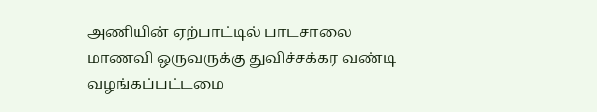அணியின் ஏற்பாட்டில் பாடசாலை மாணவி ஒருவருக்கு துவிச்சக்கர வண்டி வழங்கப்பட்டமை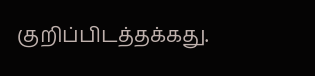குறிப்பிடத்தக்கது.